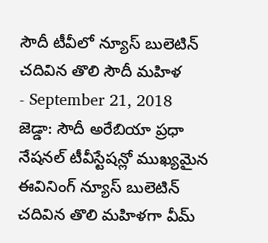సౌదీ టీవీలో న్యూస్ బులెటిన్ చదివిన తొలి సౌదీ మహిళ
- September 21, 2018
జెడ్డా: సౌదీ అరేబియా ప్రధా నేషనల్ టీవీస్టేషన్లో ముఖ్యమైన ఈవినింగ్ న్యూస్ బులెటిన్ చదివిన తొలి మహిళగా వీమ్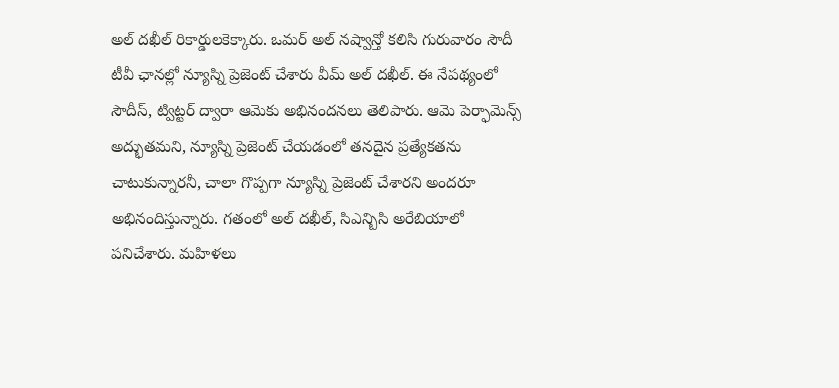అల్ దఖీల్ రికార్డులకెక్కారు. ఒమర్ అల్ నష్వాన్తో కలిసి గురువారం సౌదీ టీవీ ఛానల్లో న్యూస్ని ప్రెజెంట్ చేశారు వీమ్ అల్ దఖీల్. ఈ నేపథ్యంలో సౌదీస్, ట్విట్టర్ ద్వారా ఆమెకు అభినందనలు తెలిపారు. ఆమె పెర్ఫామెన్స్ అద్భుతమని, న్యూస్ని ప్రెజెంట్ చేయడంలో తనదైన ప్రత్యేకతను చాటుకున్నారనీ, చాలా గొప్పగా న్యూస్ని ప్రెజెంట్ చేశారని అందరూ అభినందిస్తున్నారు. గతంలో అల్ దఖీల్, సిఎన్బిసి అరేబియాలో పనిచేశారు. మహిళలు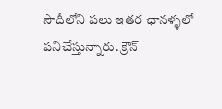సౌదీలోని పలు ఇతర ఛానళ్ళలో పనిచేస్తున్నారు. క్రౌన్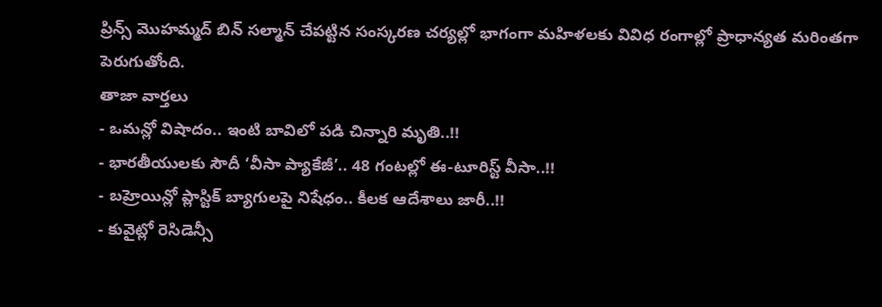ప్రిన్స్ మొహమ్మద్ బిన్ సల్మాన్ చేపట్టిన సంస్కరణ చర్యల్లో భాగంగా మహిళలకు వివిధ రంగాల్లో ప్రాధాన్యత మరింతగా పెరుగుతోంది.
తాజా వార్తలు
- ఒమన్లో విషాదం.. ఇంటి బావిలో పడి చిన్నారి మృతి..!!
- భారతీయులకు సౌదీ ‘వీసా ప్యాకేజీ’.. 48 గంటల్లో ఈ-టూరిస్ట్ వీసా..!!
- బహ్రెయిన్లో ప్లాస్టిక్ బ్యాగులపై నిషేధం.. కీలక ఆదేశాలు జారీ..!!
- కువైట్లో రెసిడెన్సీ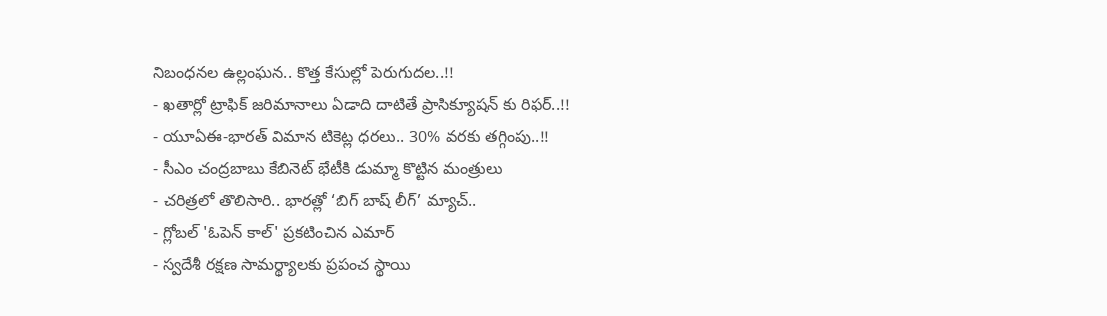నిబంధనల ఉల్లంఘన.. కొత్త కేసుల్లో పెరుగుదల..!!
- ఖతార్లో ట్రాఫిక్ జరిమానాలు ఏడాది దాటితే ప్రాసిక్యూషన్ కు రిఫర్..!!
- యూఏఈ-భారత్ విమాన టికెట్ల ధరలు.. 30% వరకు తగ్గింపు..!!
- సీఎం చంద్రబాబు కేబినెట్ భేటీకి డుమ్మా కొట్టిన మంత్రులు
- చరిత్రలో తొలిసారి.. భారత్లో ‘బిగ్ బాష్ లీగ్’ మ్యాచ్..
- గ్లోబల్ 'ఓపెన్ కాల్' ప్రకటించిన ఎమార్
- స్వదేశీ రక్షణ సామర్థ్యాలకు ప్రపంచ స్థాయి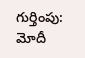గుర్తింపు: మోదీ